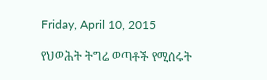Friday, April 10, 2015

የህወሕት ትግሬ ወጣቶች የሚሰሩት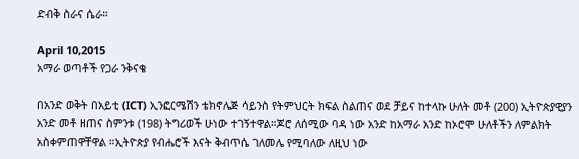ድብቅ ስራና ሴራ።

April 10,2015
አማራ ወጣቶች የጋራ ንቅናቄ

በአንድ ወቅት በአይቲ (ICT) ኢንፎርሜሽን ቴክኖሌጅ ሳይንስ የትምህርት ክፍል ስልጠና ወደ ቻይና ከተላኩ ሁለት መቶ (200) ኢትዮጵያዊያን አንድ መቶ ዘጠና ስምንቱ (198) ትግሪወች ሁነው ተገኝተዋል።ጆሮ ለሰሚው ባዳ ነው አንድ ከአማራ አንድ ከኦሮሞ ሁለቶችን ለምልክት አስቀምጠዋቸዋል ።ኢትዮጵያ የብሔሮች እናት ቅብጥሴ ገለመሌ የሚባለው ለዚህ ነው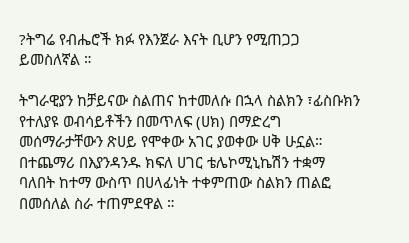?ትግሬ የብሔሮች ክፉ የእንጀራ እናት ቢሆን የሚጠጋጋ ይመስለኛል ።

ትግራዊያን ከቻይናው ስልጠና ከተመለሱ በኋላ ስልክን ፣ፊስቡክን የተለያዩ ወብሳይቶችን በመጥለፍ (ሀክ) በማድረግ መሰማራታቸውን ጽሀይ የሞቀው አገር ያወቀው ሀቅ ሁኗል። በተጨማሪ በእያንዳንዱ ክፍለ ሀገር ቴሌኮሚኒኬሽን ተቋማ ባለበት ከተማ ውስጥ በሀላፊነት ተቀምጠው ስልክን ጠልፎ በመሰለል ስራ ተጠምደዋል ።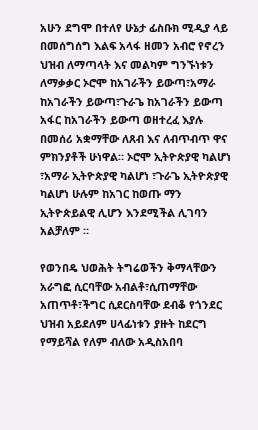አሁን ደግሞ በተለየ ሁኔታ ፊስቡክ ሚዲያ ላይ በመሰግሰግ እልፍ አላፋ ዘመን አብሮ የኖረን ህዝብ ለማጣላት እና መልካም ግንኙነቱን ለማቃቃር ኦሮሞ ከአገራችን ይውጣ፣አማራ ከአገራችን ይውጣ፣ጉራጌ ከአገራችን ይውጣ አፋር ከአገራችን ይውጣ ወዘተረፈ እያሉ በመሰሪ አቋማቸው ለጸብ እና ለብጥብጥ ዋና ምክንያቶች ሁነዋል። ኦሮሞ ኢትዮጵያዊ ካልሆነ ፣አማራ ኢትዮጵያዊ ካልሆነ ፣ጉራጌ ኢትዮጵያዊ ካልሆነ ሁሉም ከአገር ከወጡ ማን ኢትዮጵይልዊ ሊሆን እንደሚችል ሊገባን አልቻለም ።

የወንበዴ ህወሕት ትግሬወችን ቅማላቸውን አራግፎ ሲርባቸው አብልቶ፣ሲጠማቸው አጠጥቶ፣ችግር ሲደርስባቸው ደብቆ የጎንደር ህዝብ አይደለም ሀላፊነቱን ያዙት ከደርግ የማይሻል የለም ብለው አዲስአበባ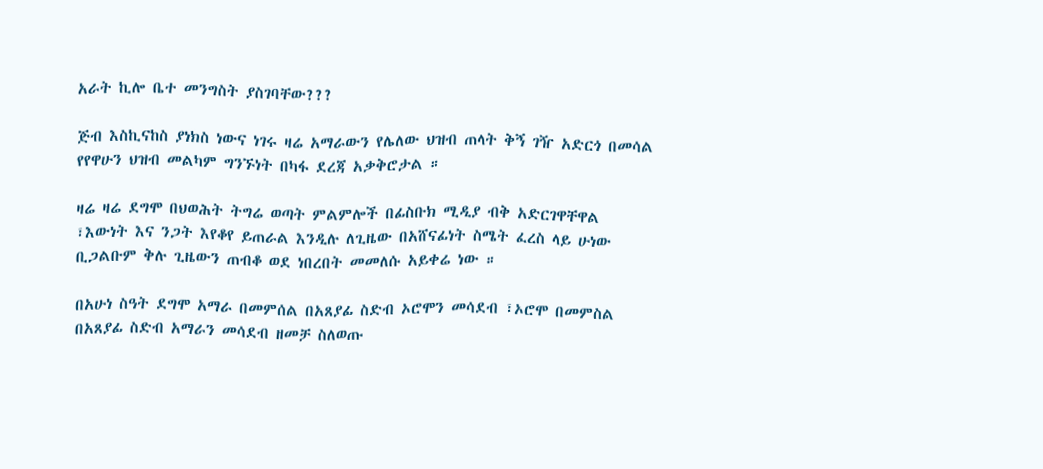አራት ኪሎ ቤተ መንግስት ያስገባቸው???

ጅብ እስኪናከስ ያነክስ ነውና ነገሩ ዛሬ አማራውን የሌለው ህዝብ ጠላት ቅኝ ገዥ አድርጎ በመሳል የየዋሁን ህዝብ መልካም ግንኙነት በካፋ ደረጃ አቃቅሮታል ።

ዛሬ ዛሬ ደግሞ በህወሕት ትግሬ ወጣት ምልምሎች በፊስቡክ ሚዲያ ብቅ አድርገዋቸዋል ፣እውነት እና ንጋት እየቆየ ይጠራል እንዲሉ ለጊዜው በአሸናፊነት ስሜት ፈረስ ላይ ሁነው ቢጋልቡም ቅሉ ጊዜውን ጠብቆ ወደ ነበረበት መመለሱ አይቀሬ ነው ።

በአሁነ ስዓት ደግሞ አማራ በመምሰል በአጸያፊ ስድብ ኦሮሞን መሳደብ ፣ኦሮሞ በመምስል በአጸያፊ ስድብ አማራን መሳደብ ዘመቻ ስለወጡ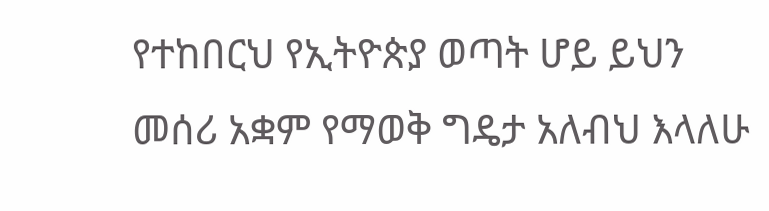የተከበርህ የኢትዮጵያ ወጣት ሆይ ይህን መሰሪ አቋም የማወቅ ግዴታ አለብህ እላለሁ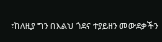፣ከለዚያ ግን በእልህ ጎደና ተያይዘን መውደቃችን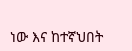ነው እና ከተኛህበት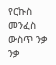የርኩስ መንፈስ ውስጥ ንቃ ንቃ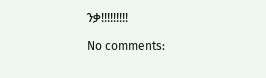ንቃ!!!!!!!!!

No comments: